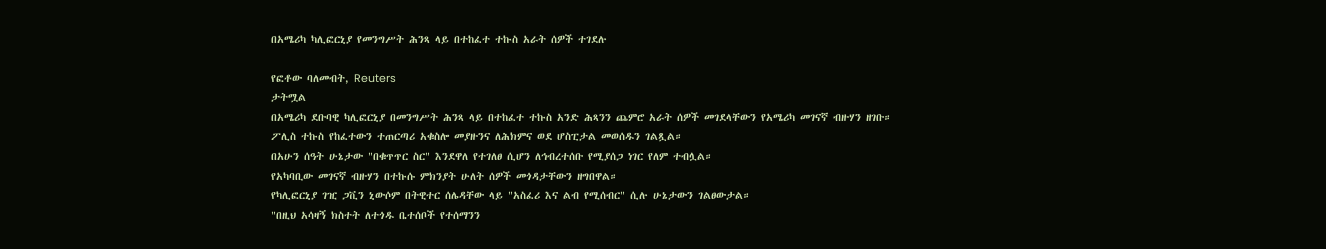በአሜሪካ ካሊፎርኒያ የመንግሥት ሕንጻ ላይ በተከፈተ ተኩስ አራት ሰዎች ተገደሉ

የፎቶው ባለመብት, Reuters
ታትሟል
በአሜሪካ ደቡባዊ ካሊፎርኒያ በመንግሥት ሕንጻ ላይ በተከፈተ ተኩስ አንድ ሕጻንን ጨምሮ አራት ሰዎች መገደላቸውን የአሜሪካ መገናኛ ብዙሃን ዘገቡ።
ፖሊስ ተኩስ የከፈተውን ተጠርጣሪ አቁስሎ መያዙንና ለሕክምና ወደ ሆስፒታል መወሰዱን ገልጿል።
በአሁን ሰዓት ሁኔታው "በቁጥጥር ስር" እንደዋለ የተገለፀ ሲሆን ለኅብረተሰቡ የሚያሰጋ ነገር የለም ተብሏል።
የአካባቢው መገናኛ ብዙሃን በተኩሱ ምክንያት ሁለት ሰዎች መጎዳታቸውን ዘግበዋል።
የካሊፎርኒያ ገዢ ጋቪን ኒውሶም በትዊተር ሰሌዳቸው ላይ "አስፈሪ እና ልብ የሚሰብር" ሲሉ ሁኔታውን ገልፀውታል።
"በዚህ አሳዛኝ ክስተት ለተጎዱ ቤተሰቦች የተሰማንን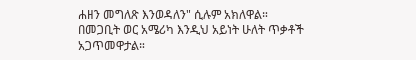ሐዘን መግለጽ እንወዳለን" ሲሉም አክለዋል።
በመጋቢት ወር አሜሪካ እንዲህ አይነት ሁለት ጥቃቶች አጋጥመዋታል።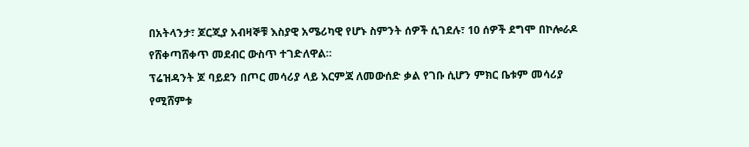በአትላንታ፣ ጆርጂያ አብዛኞቹ እስያዊ አሜሪካዊ የሆኑ ስምንት ሰዎች ሲገደሉ፣ 10 ሰዎች ደግሞ በኮሎራዶ የሸቀጣሸቀጥ መደብር ውስጥ ተገድለዋል።
ፕሬዝዳንት ጆ ባይደን በጦር መሳሪያ ላይ እርምጃ ለመውሰድ ቃል የገቡ ሲሆን ምክር ቤቱም መሳሪያ የሚሸምቱ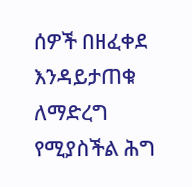ሰዎች በዘፈቀደ እንዳይታጠቁ ለማድረግ የሚያስችል ሕግ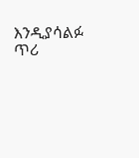እንዲያሳልፉ ጥሪ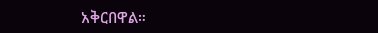አቅርበዋል።